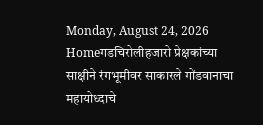Monday, August 24, 2026
Homeगडचिरोलीहजारो प्रेक्षकांच्या साक्षीने रंगभूमीवर साकारले गोंडवानाचा महायोध्दाचे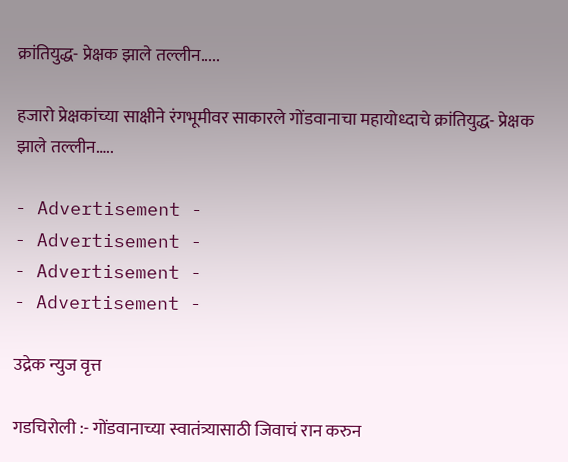क्रांतियुद्ध- प्रेक्षक झाले तल्लीन.....

हजारो प्रेक्षकांच्या साक्षीने रंगभूमीवर साकारले गोंडवानाचा महायोध्दाचे क्रांतियुद्ध- प्रेक्षक झाले तल्लीन…..

- Advertisement -
- Advertisement -
- Advertisement -
- Advertisement -

उद्रेक न्युज वृत्त

गडचिरोली :- गोंडवानाच्या स्वातंत्र्यासाठी जिवाचं रान करुन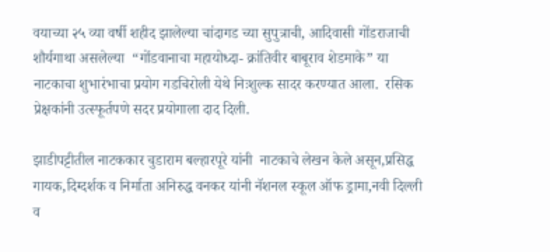वयाच्या २५ व्या वर्षी शहीद झालेल्या चांदागड च्या सुपुत्राची, आदिवासी गोंडराजाची शौर्यगाथा असलेल्या  “गोंडवानाचा महायोध्दा- क्रांतिवीर बाबूराव शेडमाके” या नाटकाचा शुभारंभाचा प्रयोग गडचिरोली येथे निःशुल्क सादर करण्यात आला.  रसिक प्रेक्षकांनी उत्स्फूर्तपणे सदर प्रयोगाला दाद दिली.

झाडीपट्टीतील नाटककार चुडाराम बल्हारपूरे यांनी  नाटकाचे लेखन केले असून,प्रसिद्ध गायक,दिग्दर्शक व निर्माता अनिरुद्ध वनकर यांनी नॅशनल स्कूल ऑफ ड्रामा,नवी दिल्ली व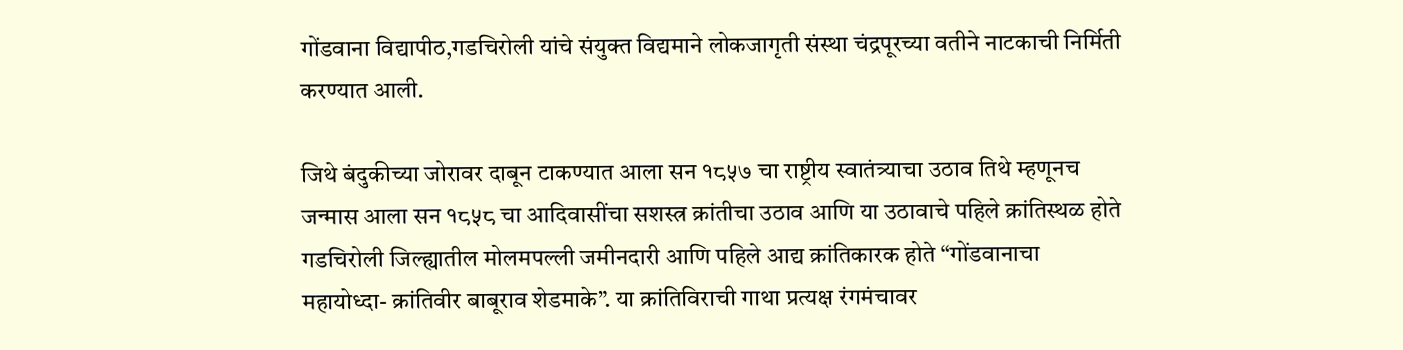गोंडवाना विद्यापीठ,गडचिरोली यांचे संयुक्त विद्यमाने लोकजागृती संस्था चंद्रपूरच्या वतीने नाटकाची निर्मिती करण्यात आली.

जिथे बंदुकीच्या जोरावर दाबून टाकण्यात आला सन १८५७ चा राष्ट्रीय स्वातंत्र्याचा उठाव तिथे म्हणूनच जन्मास आला सन १८५८ चा आदिवासींचा सशस्त्र क्रांतीचा उठाव आणि या उठावाचे पहिले क्रांतिस्थळ होते गडचिरोली जिल्ह्यातील मोलमपल्ली जमीनदारी आणि पहिले आद्य क्रांतिकारक होते “गोंडवानाचा महायोध्दा- क्रांतिवीर बाबूराव शेडमाके”. या क्रांतिविराची गाथा प्रत्यक्ष रंगमंचावर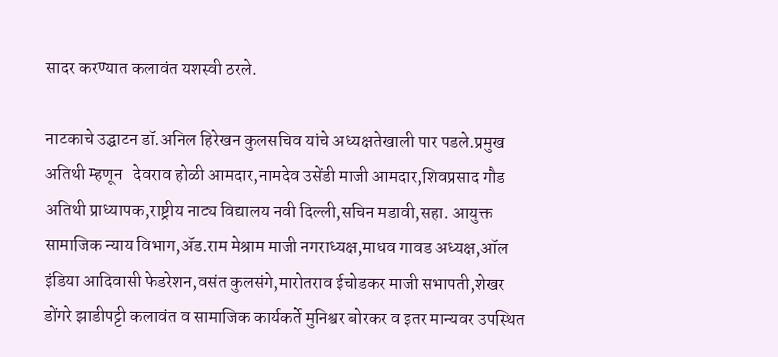सादर करण्यात कलावंत यशस्वी ठरले.

नाटकाचे उद्घाटन डॉ.अनिल हिरेखन कुलसचिव यांचे अध्यक्षतेखाली पार पडले.प्रमुख अतिथी म्हणून   देवराव होळी आमदार,नामदेव उसेंडी माजी आमदार,शिवप्रसाद गौड अतिथी प्राध्यापक,राष्ट्रीय नाट्य विद्यालय नवी दिल्ली,सचिन मडावी,सहा. आयुक्त सामाजिक न्याय विभाग,ॲड.राम मेश्राम माजी नगराध्यक्ष,माधव गावड अध्यक्ष,ऑल इंडिया आदिवासी फेडरेशन,वसंत कुलसंगे,मारोतराव ईचोडकर माजी सभापती,शेखर डोंगरे झाडीपट्टी कलावंत व सामाजिक कार्यकर्ते मुनिश्वर बोरकर व इतर मान्यवर उपस्थित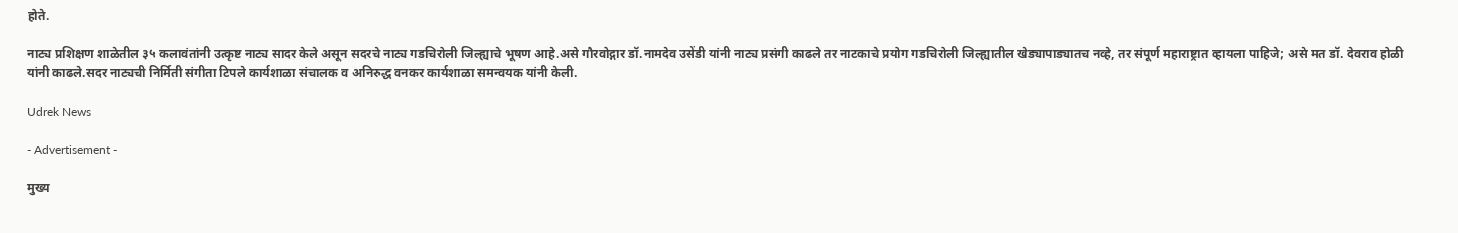होते.

नाट्य प्रशिक्षण शाळेतील ३५ कलावंतांनी उत्कृष्ट नाट्य सादर केले असून सदरचे नाट्य गडचिरोली जिल्ह्याचे भूषण आहे.असे गौरवोद्गार डॉ.नामदेव उसेंडी यांनी नाट्य प्रसंगी काढले तर नाटकाचे प्रयोग गडचिरोली जिल्ह्यातील खेड्यापाड्यातच नव्हे, तर संपूर्ण महाराष्ट्रात व्हायला पाहिजे; असे मत डॉ. देवराव होळी यांनी काढले.सदर नाट्यची निर्मिती संगीता टिपले कार्यशाळा संचालक व अनिरुद्ध वनकर कार्यशाळा समन्वयक यांनी केली.

Udrek News

- Advertisement -

मुख्य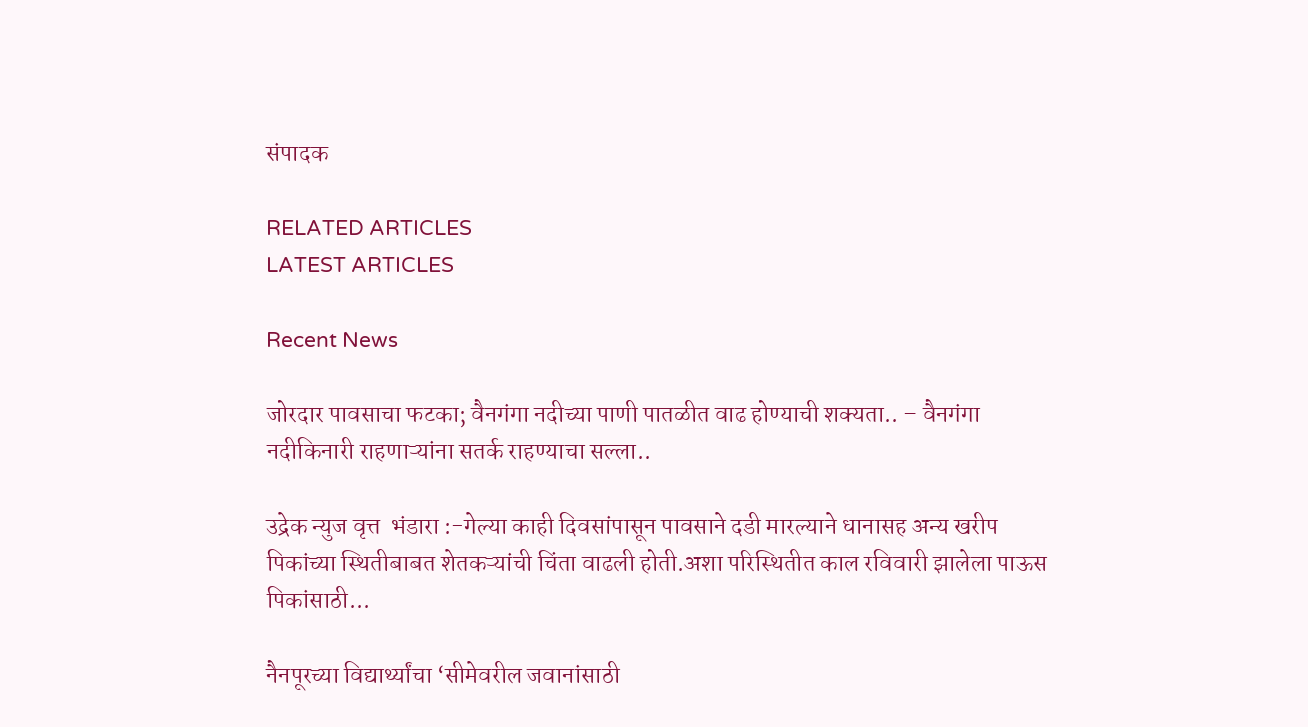संपादक

RELATED ARTICLES
LATEST ARTICLES

Recent News

जोरदार पावसाचा फटका; वैनगंगा नदीच्या पाणी पातळीत वाढ होण्याची शक्यता.. – वैनगंगा नदीकिनारी राहणाऱ्यांना सतर्क राहण्याचा सल्ला..

उद्रेक न्युज वृत्त  भंडारा :-गेल्या काही दिवसांपासून पावसाने दडी मारल्याने धानासह अन्य खरीप पिकांच्या स्थितीबाबत शेतकऱ्यांची चिंता वाढली होती.अशा परिस्थितीत काल रविवारी झालेला पाऊस पिकांसाठी...

नैनपूरच्या विद्यार्थ्यांचा ‘सीमेवरील जवानांसाठी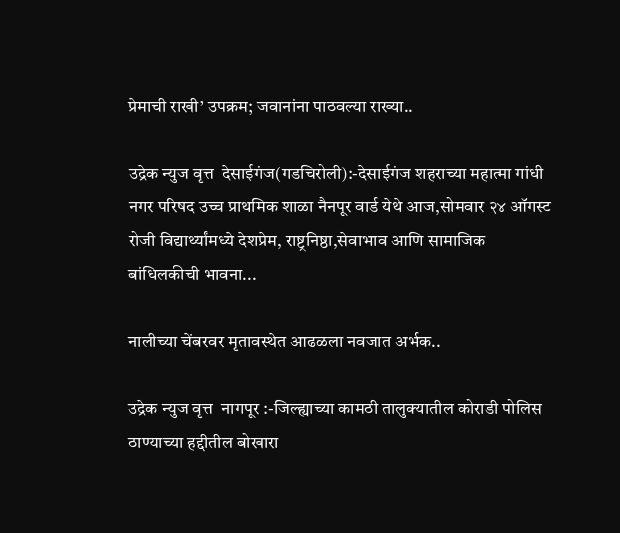प्रेमाची राखी’ उपक्रम; जवानांना पाठवल्या राख्या..

उद्रेक न्युज वृत्त  देसाईगंज(गडचिरोली):-देसाईगंज शहराच्या महात्मा गांधी नगर परिषद उच्च प्राथमिक शाळा नैनपूर वार्ड येथे आज,सोमवार २४ ऑगस्ट रोजी विद्यार्थ्यांमध्ये देशप्रेम, राष्ट्रनिष्ठा,सेवाभाव आणि सामाजिक बांधिलकीची भावना...

नालीच्या चेंबरवर मृतावस्थेत आढळला नवजात अर्भक..

उद्रेक न्युज वृत्त  नागपूर :-जिल्ह्याच्या कामठी तालुक्यातील कोराडी पोलिस ठाण्याच्या हद्दीतील बोखारा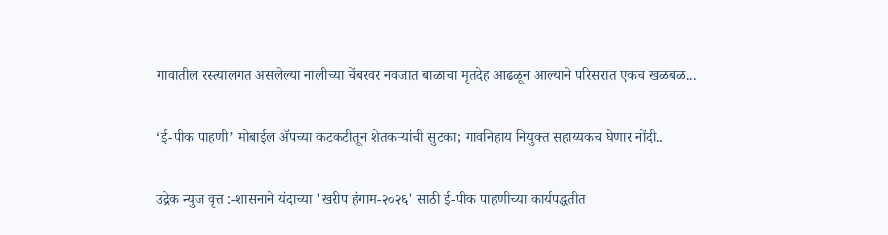गावातील रस्त्यालगत असलेल्या नालीच्या चेंबरवर नवजात बाळाचा मृतदेह आढळून आल्याने परिसरात एकच खळबळ...

‘ई-पीक पाहणी’ मोबाईल ॲपच्या कटकटीतून शेतकऱ्यांची सुटका; गावनिहाय नियुक्त सहाय्यकच घेणार नोंदी..

उद्रेक न्युज वृत्त :-शासनाने यंदाच्या 'खरीप हंगाम-२०२६' साठी ई-पीक पाहणीच्या कार्यपद्धतीत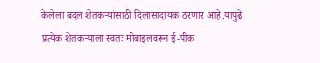केलेला बदल शेतकऱ्यांसाठी दिलासादायक ठरणार आहे.यापुढे प्रत्येक शेतकऱ्याला स्वतः मोबाइलवरून ई-पीक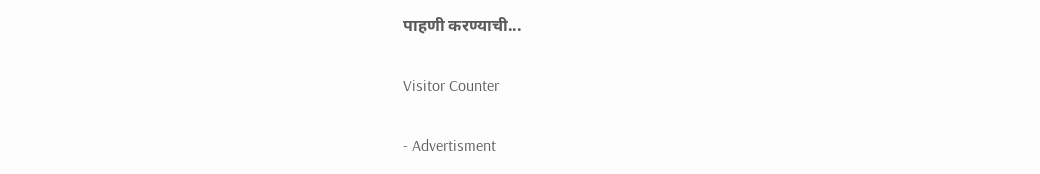पाहणी करण्याची...

Visitor Counter

- Advertisment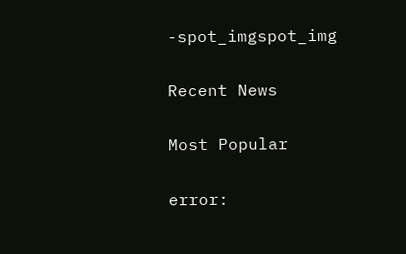-spot_imgspot_img

Recent News

Most Popular

error: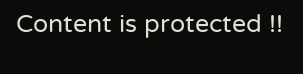Content is protected !!